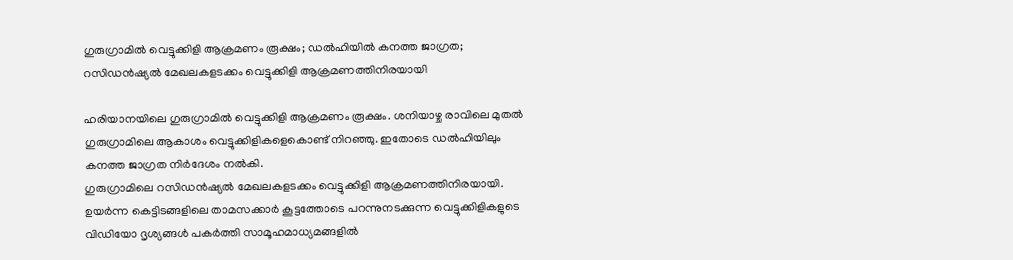ഗുരുഗ്രാമിൽ വെട്ടുക്കിളി ആക്രമണം രൂക്ഷം; ഡൽഹിയിൽ കനത്ത ജാഗ്രത; റസിഡൻഷ്യൽ മേഖലകളടക്കം വെട്ടുക്കിളി ആക്രമണത്തിനിരയായി

ഹരിയാനയിലെ ഗുരുഗ്രാമിൽ വെട്ടുക്കിളി ആക്രമണം രൂക്ഷം. ശനിയാഴ്ച രാവിലെ മുതൽ ഗുരുഗ്രാമിലെ ആകാശം വെട്ടുക്കിളികളെകൊണ്ട് നിറഞ്ഞു. ഇതോടെ ഡൽഹിയിലും കനത്ത ജാഗ്രത നിർദേശം നൽകി.
ഗുരുഗ്രാമിലെ റസിഡൻഷ്യൽ മേഖലകളടക്കം വെട്ടുക്കിളി ആക്രമണത്തിനിരയായി. ഉയർന്ന കെട്ടിടങ്ങളിലെ താമസക്കാർ കൂട്ടത്തോടെ പറന്നുനടക്കുന്ന വെട്ടുക്കിളികളുടെ വിഡിയോ ദൃശ്യങ്ങൾ പകർത്തി സാമൂഹമാധ്യമങ്ങളിൽ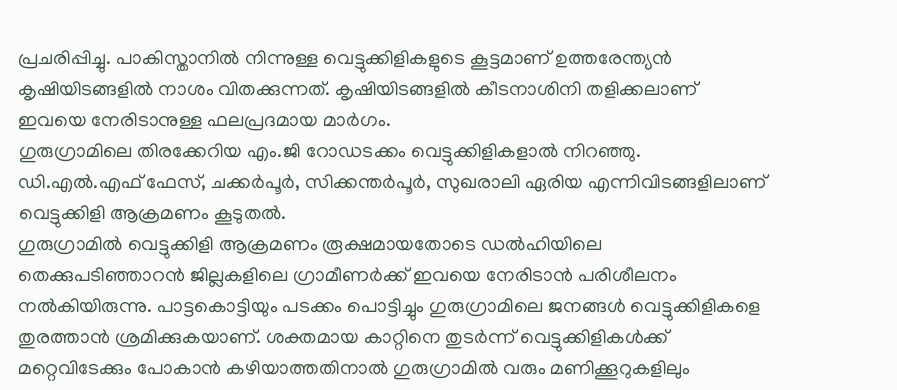പ്രചരിപ്പിച്ചു. പാകിസ്താനിൽ നിന്നുള്ള വെട്ടുക്കിളികളുടെ കൂട്ടമാണ് ഉത്തരേന്ത്യൻ കൃഷിയിടങ്ങളിൽ നാശം വിതക്കുന്നത്. കൃഷിയിടങ്ങളിൽ കീടനാശിനി തളിക്കലാണ് ഇവയെ നേരിടാനുള്ള ഫലപ്രദമായ മാർഗം.
ഗുരുഗ്രാമിലെ തിരക്കേറിയ എം.ജി റോഡടക്കം വെട്ടുക്കിളികളാൽ നിറഞ്ഞു. ഡി.എൽ.എഫ് ഫേസ്, ചക്കർപൂർ, സിക്കന്തർപൂർ, സുഖരാലി ഏരിയ എന്നിവിടങ്ങളിലാണ് വെട്ടുക്കിളി ആക്രമണം കൂടുതൽ.
ഗുരുഗ്രാമിൽ വെട്ടുക്കിളി ആക്രമണം രൂക്ഷമായതോടെ ഡൽഹിയിലെ തെക്കുപടിഞ്ഞാറൻ ജില്ലകളിലെ ഗ്രാമീണർക്ക് ഇവയെ നേരിടാൻ പരിശീലനം നൽകിയിരുന്നു. പാട്ടകൊട്ടിയും പടക്കം പൊട്ടിച്ചും ഗുരുഗ്രാമിലെ ജനങ്ങൾ വെട്ടുക്കിളികളെ തുരത്താൻ ശ്രമിക്കുകയാണ്. ശക്തമായ കാറ്റിനെ തുടർന്ന് വെട്ടുക്കിളികൾക്ക് മറ്റെവിടേക്കും പോകാൻ കഴിയാത്തതിനാൽ ഗുരുഗ്രാമിൽ വരും മണിക്കൂറുകളിലും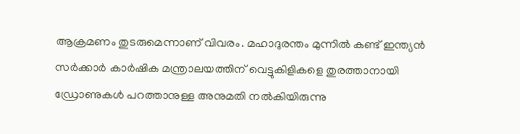ആക്രമണം തുടരുമെന്നാണ് വിവരം. മഹാദുരന്തം മുന്നിൽ കണ്ട് ഇന്ത്യൻ സർക്കാർ കാർഷിക മന്ത്രാലയത്തിന് വെട്ടുകിളികളെ തുരത്താനായി ഡ്രോണുകൾ പറത്താനുള്ള അനുമതി നൽകിയിരുന്നു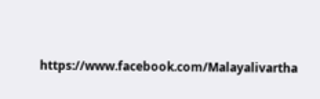https://www.facebook.com/Malayalivartha